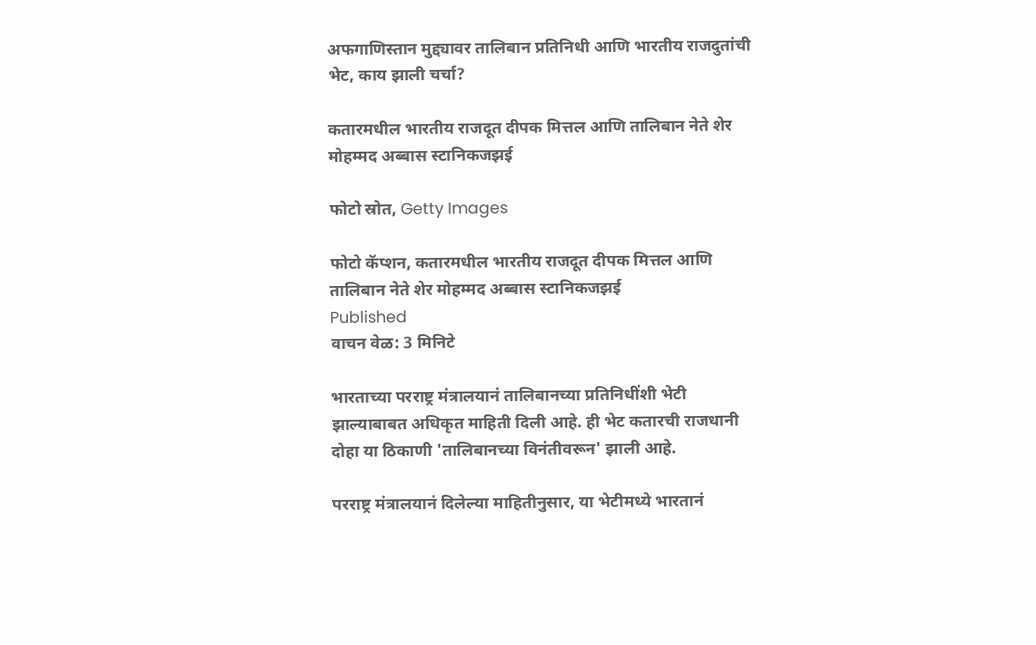अफगाणिस्तान मुद्द्यावर तालिबान प्रतिनिधी आणि भारतीय राजदुतांची भेट, काय झाली चर्चा?

कतारमधील भारतीय राजदूत दीपक मित्तल आणि तालिबान नेते शेर मोहम्मद अब्बास स्टानिकजझई

फोटो स्रोत, Getty Images

फोटो कॅप्शन, कतारमधील भारतीय राजदूत दीपक मित्तल आणि तालिबान नेते शेर मोहम्मद अब्बास स्टानिकजझई
Published
वाचन वेळ: 3 मिनिटे

भारताच्या परराष्ट्र मंत्रालयानं तालिबानच्या प्रतिनिधींशी भेटी झाल्याबाबत अधिकृत माहिती दिली आहे. ही भेट कतारची राजधानी दोहा या ठिकाणी 'तालिबानच्या विनंतीवरून' झाली आहे.

परराष्ट्र मंत्रालयानं दिलेल्या माहितीनुसार, या भेटीमध्ये भारतानं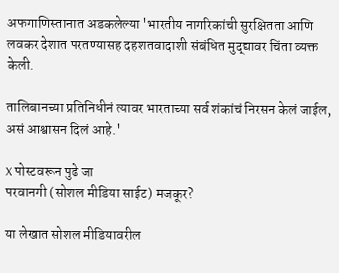अफगाणिस्तानात अडकलेल्या 'भारतीय नागरिकांची सुरक्षितता आणि लवकर देशात परतण्यासह दहशतवादाशी संबंधित मुद्द्यावर चिंता व्यक्त केली.

तालिबानच्या प्रतिनिधीनं त्यावर भारताच्या सर्व शंकांचं निरसन केलं जाईल, असं आश्वासन दिलं आहे.'

X पोस्टवरून पुढे जा
परवानगी (सोशल मीडिया साईट) मजकूर?

या लेखात सोशल मीडियावरील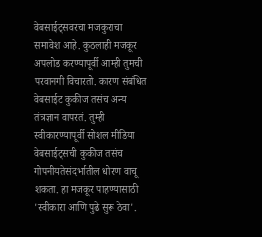वेबसाईट्सवरचा मजकुराचा समावेश आहे. कुठलाही मजकूर अपलोड करण्यापूर्वी आम्ही तुमची परवानगी विचारतो. कारण संबंधित वेबसाईट कुकीज तसंच अन्य तंत्रज्ञान वापरतं. तुम्ही स्वीकारण्यापूर्वी सोशल मीडिया वेबसाईट्सची कुकीज तसंच गोपनीयतेसंदर्भातील धोरण वाचू शकता. हा मजकूर पाहण्यासाठी 'स्वीकारा आणि पुढे सुरू ठेवा'.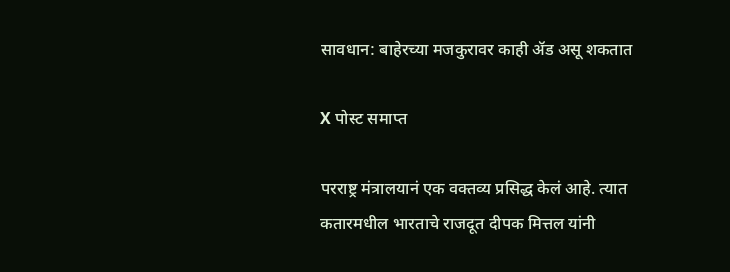सावधान: बाहेरच्या मजकुरावर काही ॲड असू शकतात

X पोस्ट समाप्त

परराष्ट्र मंत्रालयानं एक वक्तव्य प्रसिद्ध केलं आहे. त्यात कतारमधील भारताचे राजदूत दीपक मित्तल यांनी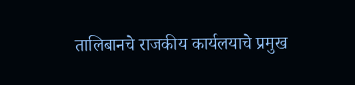तालिबानचे राजकीय कार्यलयाचे प्रमुख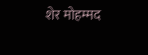शेर मोहम्मद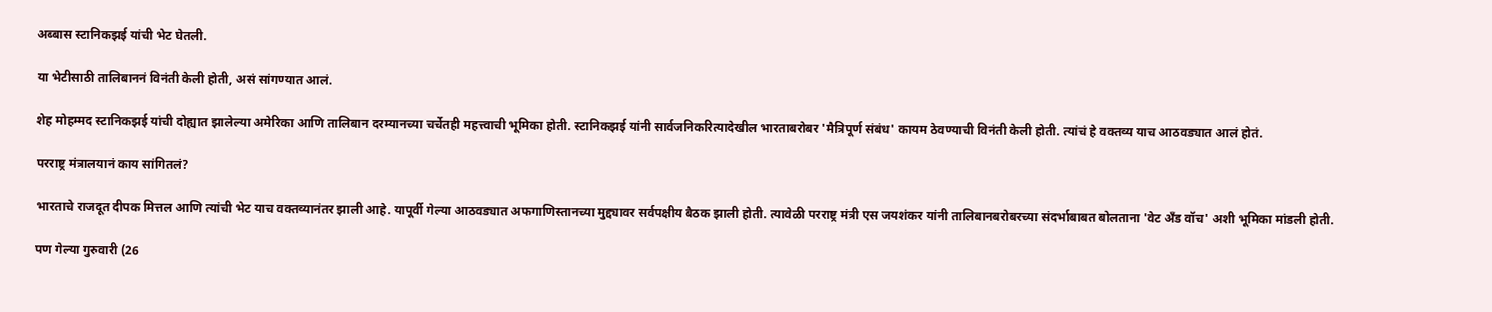अब्बास स्टानिकझई यांची भेट घेतली.

या भेटीसाठी तालिबाननं विनंती केली होती, असं सांगण्यात आलं.

शेह मोहम्मद स्टानिकझई यांची दोह्यात झालेल्या अमेरिका आणि तालिबान दरम्यानच्या चर्चेतही महत्त्वाची भूमिका होती. स्टानिकझई यांनी सार्वजनिकरित्यादेखील भारताबरोबर 'मैत्रिपूर्ण संबंध' कायम ठेवण्याची विनंती केली होती. त्यांचं हे वक्तव्य याच आठवड्यात आलं होतं.

परराष्ट्र मंत्रालयानं काय सांगितलं?

भारताचे राजदूत दीपक मित्तल आणि त्यांची भेट याच वक्तव्यानंतर झाली आहे. यापूर्वी गेल्या आठवड्यात अफगाणिस्तानच्या मुद्द्यावर सर्वपक्षीय बैठक झाली होती. त्यावेळी परराष्ट्र मंत्री एस जयशंकर यांनी तालिबानबरोबरच्या संदर्भाबाबत बोलताना 'वेट अँड वॉच' अशी भूमिका मांडली होती.

पण गेल्या गुरुवारी (26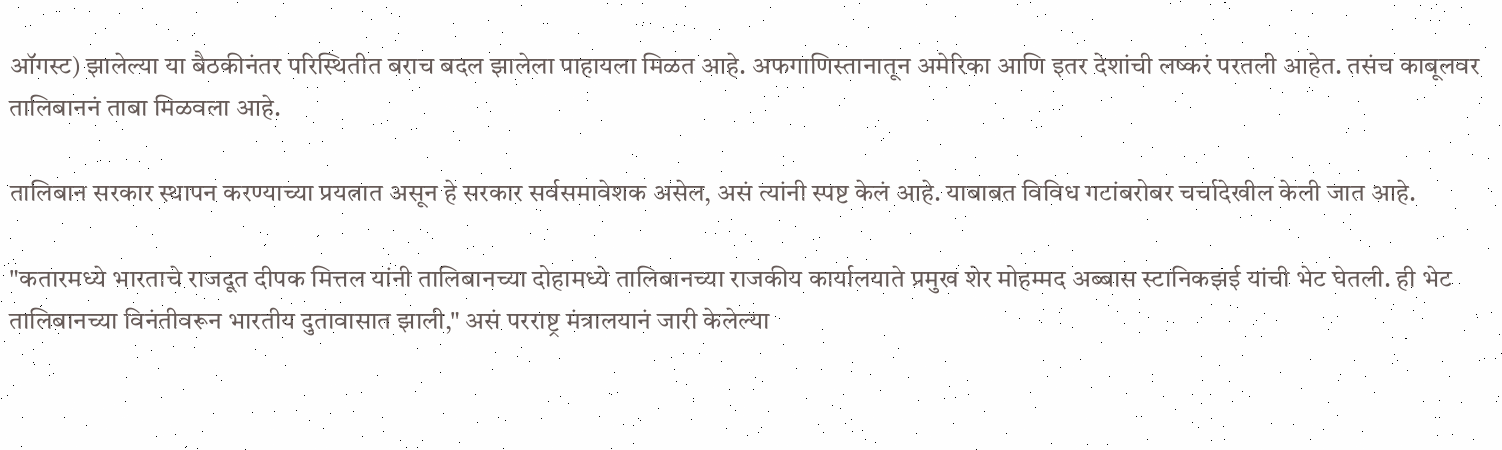ऑगस्ट) झालेल्या या बैठकीनंतर परिस्थितीत बराच बदल झालेला पाहायला मिळत आहे. अफगाणिस्तानातून अमेरिका आणि इतर देशांची लष्करं परतली आहेत. तसंच काबूलवर तालिबाननं ताबा मिळवला आहे.

तालिबान सरकार स्थापन करण्याच्या प्रयत्नात असून हे सरकार सर्वसमावेशक असेल, असं त्यांनी स्पष्ट केलं आहे. याबाबत विविध गटांबरोबर चर्चादेखील केली जात आहे.

"कतारमध्ये भारताचे राजदूत दीपक मित्तल यांनी तालिबानच्या दोहामध्ये तालिबानच्या राजकीय कार्यालयाते प्रमुख शेर मोहम्मद अब्बास स्टानिकझई यांची भेट घेतली. ही भेट तालिबानच्या विनंतीवरून भारतीय दुतावासात झाली," असं परराष्ट्र मंत्रालयानं जारी केलेल्या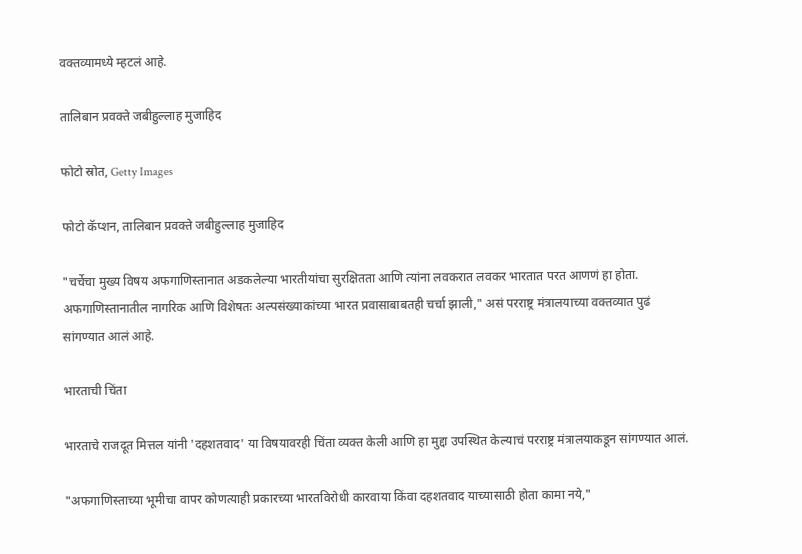वक्तव्यामध्ये म्हटलं आहे.

तालिबान प्रवक्ते जबीहुल्लाह मुजाहिद

फोटो स्रोत, Getty Images

फोटो कॅप्शन, तालिबान प्रवक्ते जबीहुल्लाह मुजाहिद

"चर्चेचा मुख्य विषय अफगाणिस्तानात अडकलेल्या भारतीयांचा सुरक्षितता आणि त्यांना लवकरात लवकर भारतात परत आणणं हा होता. अफगाणिस्तानातील नागरिक आणि विशेषतः अल्पसंख्याकांच्या भारत प्रवासाबाबतही चर्चा झाली," असं परराष्ट्र मंत्रालयाच्या वक्तव्यात पुढं सांगण्यात आलं आहे.

भारताची चिंता

भारताचे राजदूत मित्तल यांनी 'दहशतवाद' या विषयावरही चिंता व्यक्त केली आणि हा मुद्दा उपस्थित केल्याचं परराष्ट्र मंत्रालयाकडून सांगण्यात आलं.

"अफगाणिस्ताच्या भूमीचा वापर कोणत्याही प्रकारच्या भारतविरोधी कारवाया किंवा दहशतवाद याच्यासाठी होता कामा नये,"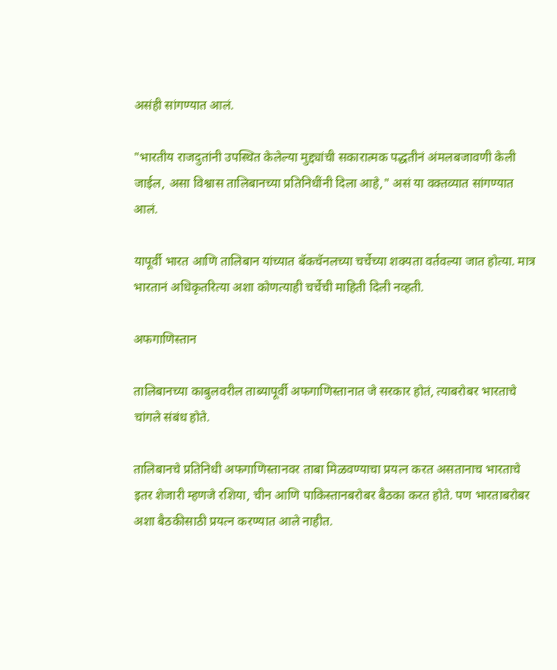असंही सांगण्यात आलं.

"भारतीय राजदुतांनी उपस्थित केलेल्या मुद्द्यांची सकारात्मक पद्धतीनं अंमलबजावणी केली जाईल, असा विश्वास तालिबानच्या प्रतिनिधींनी दिला आहे," असं या वक्तव्यात सांगण्यात आलं.

यापूर्वी भारत आणि तालिबान यांच्यात बॅकचॅनलच्या चर्चेच्या शक्यता वर्तवल्या जात होत्या. मात्र भारतानं अधिकृतरित्या अशा कोणत्याही चर्चेची माहिती दिली नव्हती.

अफगाणिस्तान

तालिबानच्या काबुलवरील ताब्यापूर्वी अफगाणिस्तानात जे सरकार होतं, त्याबरोबर भारताचे चांगले संबंध होते.

तालिबानचे प्रतिनिधी अफगाणिस्तानवर ताबा मिळवण्याचा प्रयत्न करत असतानाच भारताचे इतर शेजारी म्हणजे रशिया, चीन आणि पाकिस्तानबरोबर बैठका करत होते. पण भारताबरोबर अशा बैठकीसाठी प्रयत्न करण्यात आले नाहीत.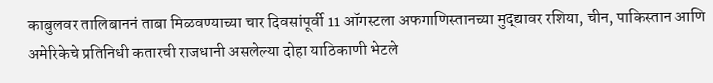काबुलवर तालिबाननं ताबा मिळवण्याच्या चार दिवसांपूर्वी 11 ऑगस्टला अफगाणिस्तानच्या मुद्द्यावर रशिया, चीन, पाकिस्तान आणि अमेरिकेचे प्रतिनिधी कतारची राजधानी असलेल्या दोहा याठिकाणी भेटले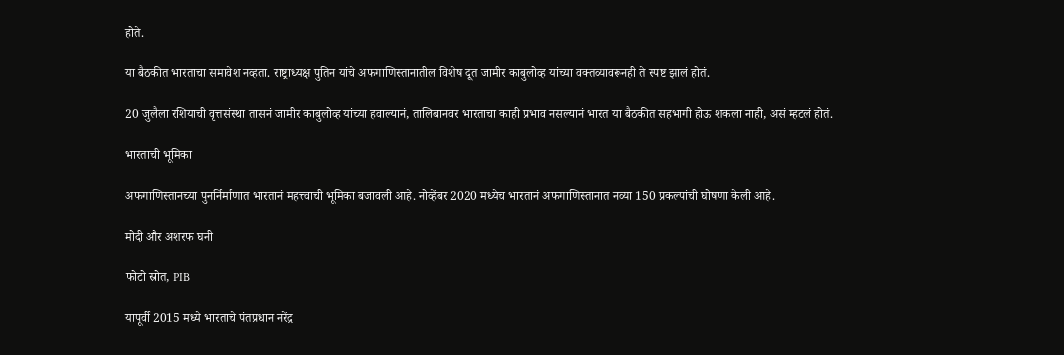होते.

या बैठकीत भारताचा समावेश नव्हता. राष्ट्राध्यक्ष पुतिन यांचे अफगाणिस्तानातील विशेष दूत जामीर काबुलोव्ह यांच्या वक्तव्यावरूनही ते स्पष्ट झालं होतं.

20 जुलैला रशियाची वृत्तसंस्था तासनं जामीर काबुलोव्ह यांच्या हवाल्यानं, तालिबानवर भारताचा काही प्रभाव नसल्यानं भारत या बैठकीत सहभागी होऊ शकला नाही, असं म्हटलं होतं.

भारताची भूमिका

अफगाणिस्तानच्या पुनर्निर्माणात भारतानं महत्त्वाची भूमिका बजावली आहे. नोव्हेंबर 2020 मध्येच भारतानं अफगाणिस्तानात नव्या 150 प्रकल्पांची घोषणा केली आहे.

मोदी और अशरफ घनी

फोटो स्रोत, PIB

यापूर्वी 2015 मध्ये भारताचे पंतप्रधान नरेंद्र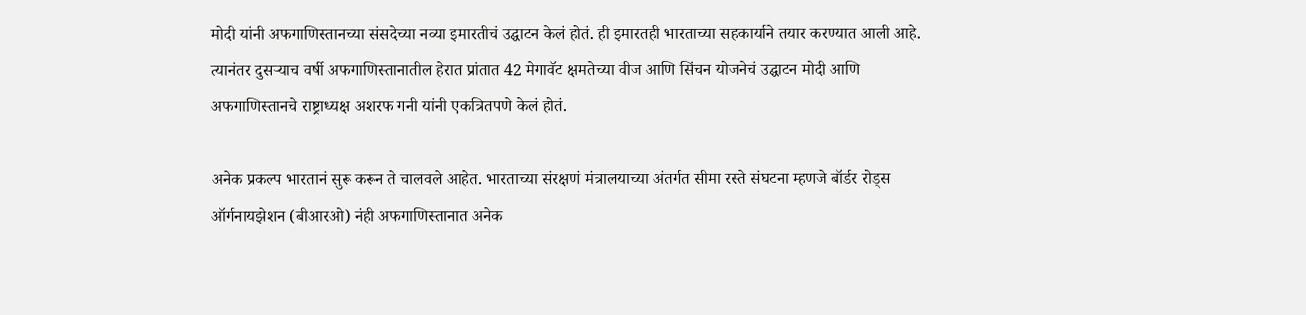मोदी यांनी अफगाणिस्तानच्या संसदेच्या नव्या इमारतीचं उद्घाटन केलं होतं. ही इमारतही भारताच्या सहकार्याने तयार करण्यात आली आहे. त्यानंतर दुसऱ्याच वर्षी अफगाणिस्तानातील हेरात प्रांतात 42 मेगावॅट क्षमतेच्या वीज आणि सिंचन योजनेचं उद्घाटन मोदी आणि अफगाणिस्तानचे राष्ट्राध्यक्ष अशरफ गनी यांनी एकत्रितपणे केलं होतं.

अनेक प्रकल्प भारतानं सुरू करून ते चालवले आहेत. भारताच्या संरक्षणं मंत्रालयाच्या अंतर्गत सीमा रस्ते संघटना म्हणजे बॉर्डर रोड्स ऑर्गनायझेशन (बीआरओ) नंही अफगाणिस्तानात अनेक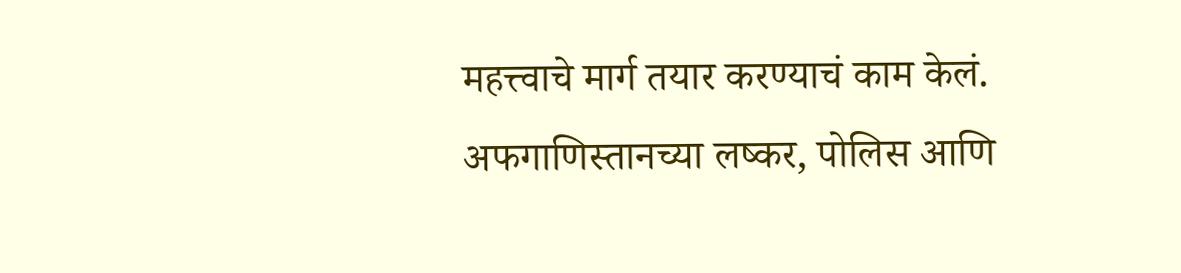महत्त्वाचे मार्ग तयार करण्याचं काम केलं. अफगाणिस्तानच्या लष्कर, पोलिस आणि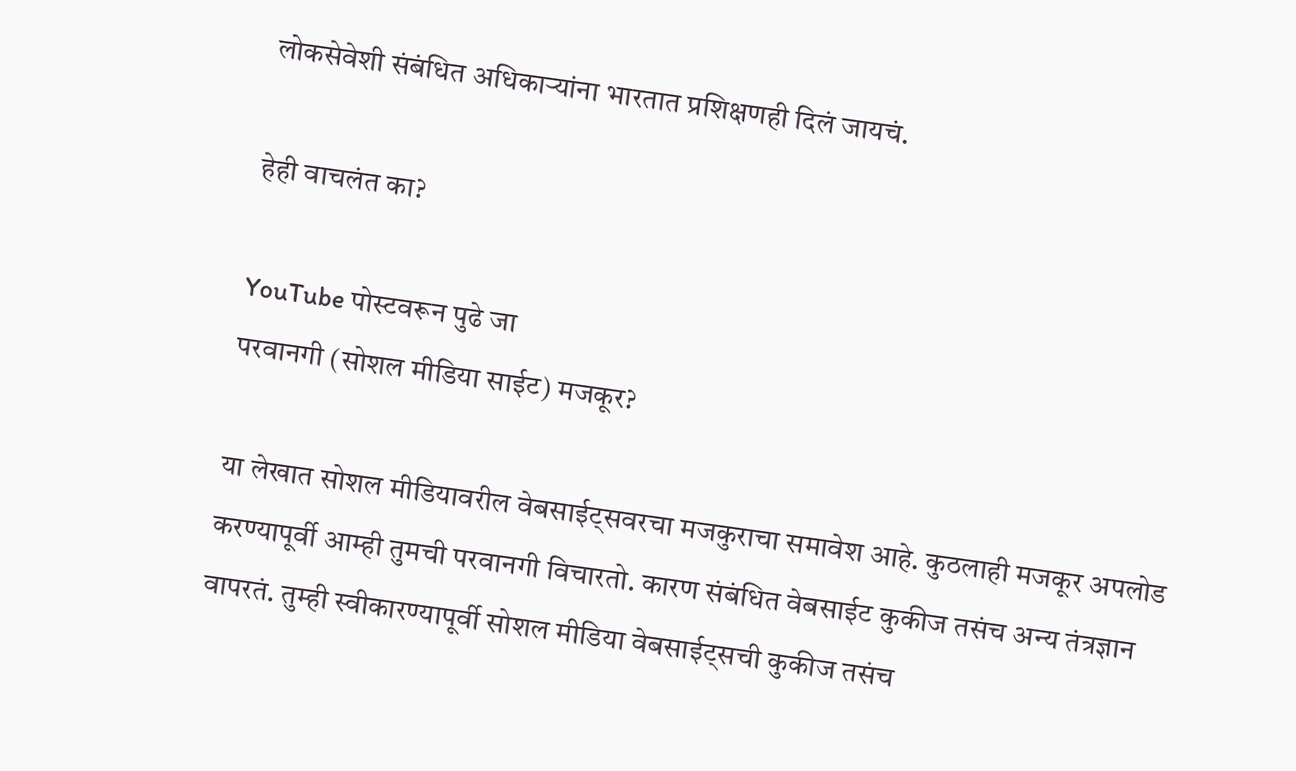लोकसेवेशी संबंधित अधिकाऱ्यांना भारतात प्रशिक्षणही दिलं जायचं.

हेही वाचलंत का?

YouTube पोस्टवरून पुढे जा
परवानगी (सोशल मीडिया साईट) मजकूर?

या लेखात सोशल मीडियावरील वेबसाईट्सवरचा मजकुराचा समावेश आहे. कुठलाही मजकूर अपलोड करण्यापूर्वी आम्ही तुमची परवानगी विचारतो. कारण संबंधित वेबसाईट कुकीज तसंच अन्य तंत्रज्ञान वापरतं. तुम्ही स्वीकारण्यापूर्वी सोशल मीडिया वेबसाईट्सची कुकीज तसंच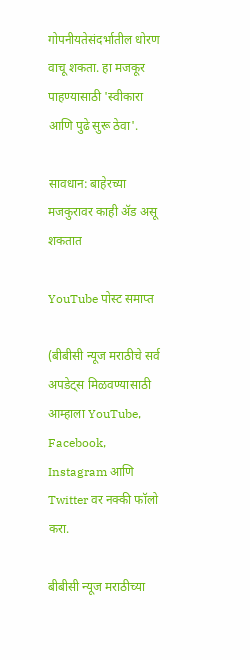गोपनीयतेसंदर्भातील धोरण वाचू शकता. हा मजकूर पाहण्यासाठी 'स्वीकारा आणि पुढे सुरू ठेवा'.

सावधान: बाहेरच्या मजकुरावर काही ॲड असू शकतात

YouTube पोस्ट समाप्त

(बीबीसी न्यूज मराठीचे सर्व अपडेट्स मिळवण्यासाठी आम्हाला YouTube, Facebook, Instagram आणि Twitter वर नक्की फॉलो करा.

बीबीसी न्यूज मराठीच्या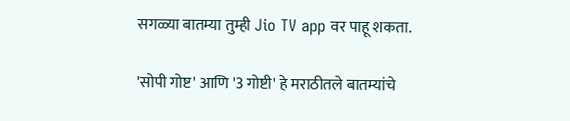सगळ्या बातम्या तुम्ही Jio TV app वर पाहू शकता.

'सोपी गोष्ट' आणि '3 गोष्टी' हे मराठीतले बातम्यांचे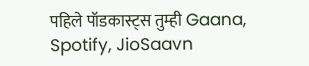पहिले पॉडकास्ट्स तुम्ही Gaana, Spotify, JioSaavn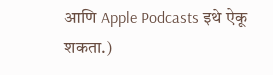आणि Apple Podcasts इथे ऐकू शकता.)